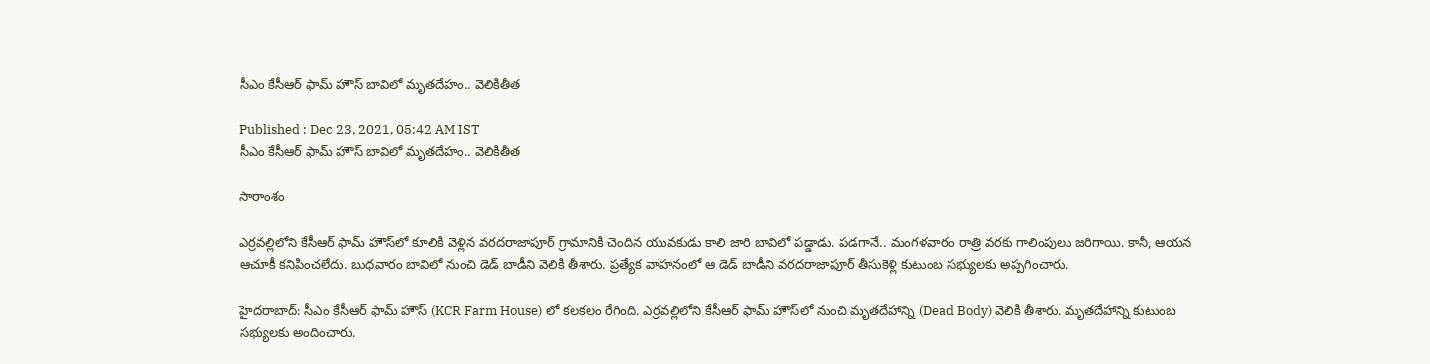సీఎం కేసీఆర్ ఫామ్ హౌస్ బావిలో మృతదేహం.. వెలికితీత

Published : Dec 23, 2021, 05:42 AM IST
సీఎం కేసీఆర్ ఫామ్ హౌస్ బావిలో మృతదేహం.. వెలికితీత

సారాంశం

ఎర్రవల్లిలోని కేసీఆర్ ఫామ్ హౌస్‌లో కూలికి వెళ్లిన వరదరాజాపూర్ గ్రామానికి చెందిన యువకుడు కాలి జారి బావిలో పడ్డాడు. పడగానే.. మంగళవారం రాత్రి వరకు గాలింపులు జరిగాయి. కానీ, ఆయన ఆచూకీ కనిపించలేదు. బుధవారం బావిలో నుంచి డెడ్ బాడీని వెలికి తీశారు. ప్రత్యేక వాహనంలో ఆ డెడ్ బాడీని వరదరాజాపూర్ తీసుకెళ్లి కుటుంబ సభ్యులకు అప్పగించారు.

హైదరాబాద్: సీఎం కేసీఆర్ ఫామ్ హౌస్‌ (KCR Farm House) లో కలకలం రేగింది. ఎర్రవల్లిలోని కేసీఆర్ ఫామ్ హౌస్‌లో నుంచి మృతదేహాన్ని (Dead Body) వెలికి తీశారు. మృతదేహాన్ని కుటుంబ సభ్యులకు అందించారు.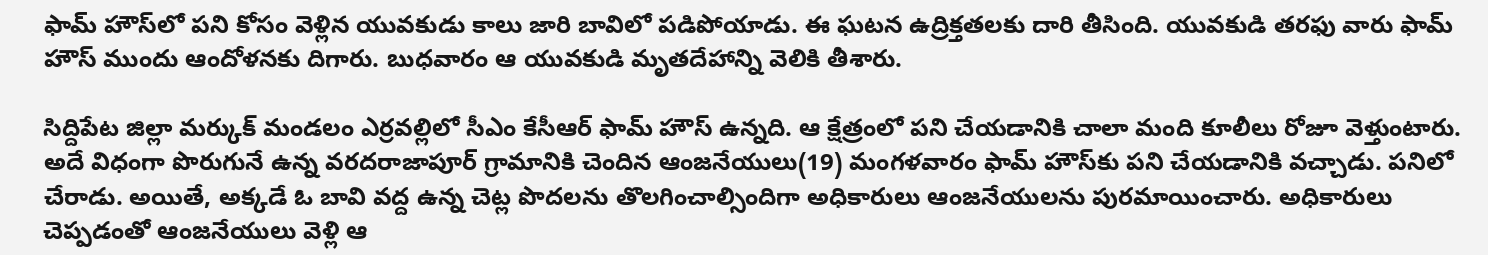ఫామ్ హౌస్‌లో పని కోసం వెళ్లిన యువకుడు కాలు జారి బావిలో పడిపోయాడు. ఈ ఘటన ఉద్రిక్తతలకు దారి తీసింది. యువకుడి తరఫు వారు ఫామ్ హౌస్ ముందు ఆందోళనకు దిగారు. బుధవారం ఆ యువకుడి మృతదేహాన్ని వెలికి తీశారు.

సిద్దిపేట జిల్లా మర్కుక్ మండలం ఎర్రవల్లిలో సీఎం కేసీఆర్ ఫామ్ హౌస్ ఉన్నది. ఆ క్షేత్రంలో పని చేయడానికి చాలా మంది కూలీలు రోజూ వెళ్తుంటారు. అదే విధంగా పొరుగునే ఉన్న వరదరాజాపూర్ గ్రామానికి చెందిన ఆంజనేయులు(19) మంగళవారం ఫామ్ హౌస్‌‌కు పని చేయడానికి వచ్చాడు. పనిలో చేరాడు. అయితే, అక్కడే ఓ బావి వద్ద ఉన్న చెట్ల పొదలను తొలగించాల్సిందిగా అధికారులు ఆంజనేయులను పురమాయించారు. అధికారులు చెప్పడంతో ఆంజనేయులు వెళ్లి ఆ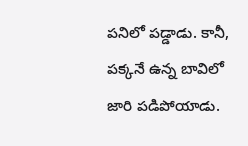పనిలో పడ్డాడు. కానీ, పక్కనే ఉన్న బావిలో జారి పడిపోయాడు.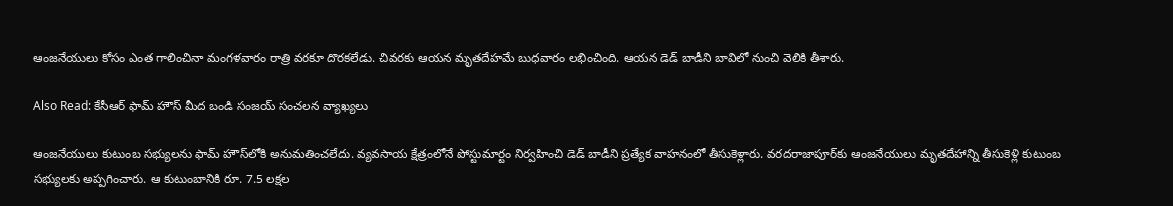ఆంజనేయులు కోసం ఎంత గాలించినా మంగళవారం రాత్రి వరకూ దొరకలేడు. చివరకు ఆయన మృతదేహమే బుధవారం లభించింది. ఆయన డెడ్ బాడీని బావిలో నుంచి వెలికి తీశారు.

Also Read: కేసీఆర్ ఫామ్ హౌస్ మీద బండి సంజయ్ సంచలన వ్యాఖ్యలు

ఆంజనేయులు కుటుంబ సభ్యులను ఫామ్ హౌస్‌లోకి అనుమతించలేదు. వ్యవసాయ క్షేత్రంలోనే పోస్టుమార్టం నిర్వహించి డెడ్ బాడీని ప్రత్యేక వాహనంలో తీసుకెళ్లారు. వరదరాజాపూర్‌కు ఆంజనేయులు మృతదేహాన్ని తీసుకెళ్లి కుటుంబ సభ్యులకు అప్పగించారు. ఆ కుటుంబానికి రూ. 7.5 లక్షల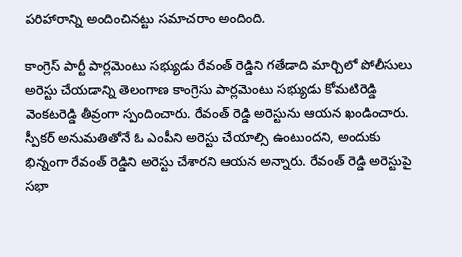పరిహారాన్ని అందించినట్టు సమాచరాం అందింది.

కాంగ్రెస్ పార్టీ పార్లమెంటు సభ్యుడు రేవంత్ రెడ్డిని గతేడాది మార్చిలో పోలీసులు అరెస్టు చేయడాన్ని తెలంగాణ కాంగ్రెసు పార్లమెంటు సభ్యుడు కోమటిరెడ్డి వెంకటరెడ్డి తీవ్రంగా స్పందించారు. రేవంత్ రెడ్డి అరెస్టును ఆయన ఖండించారు. స్పీకర్ అనుమతితోనే ఓ ఎంపీని అరెస్టు చేయాల్సి ఉంటుందని, అందుకు భిన్నంగా రేవంత్ రెడ్డిని అరెస్టు చేశారని ఆయన అన్నారు. రేవంత్ రెడ్డి అరెస్టుపై సభా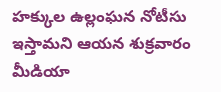హక్కుల ఉల్లంఘన నోటీసు ఇస్తామని ఆయన శుక్రవారం మీడియా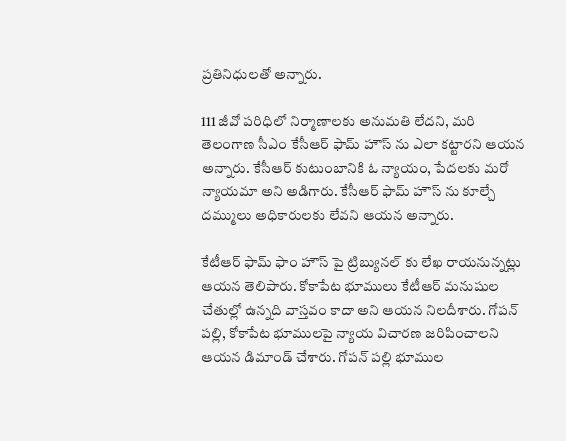ప్రతినిధులతో అన్నారు.

111 జీవో పరిధిలో నిర్మాణాలకు అనుమతి లేదని, మరి తెలంగాణ సీఎం కేసీఆర్ ఫామ్ హౌస్ ను ఎలా కట్టారని ఆయన అన్నారు. కేసీఆర్ కుటుంబానికి ఓ న్యాయం, పేదలకు మరో న్యాయమా అని అడిగారు. కేసీఆర్ ఫామ్ హౌస్ ను కూల్చే దమ్ములు అధికారులకు లేవని ఆయన అన్నారు.

కేటీఆర్ ఫామ్ ఫాం హౌస్ పై ట్రిబ్యునల్ కు లేఖ రాయనున్నట్లు ఆయన తెలిపారు. కోకాపేట భూములు కేటీఆర్ మనుషుల చేతుల్లో ఉన్నది వాస్తవం కాదా అని ఆయన నిలదీశారు. గోపన్ పల్లి, కోకాపేట భూములపై న్యాయ విచారణ జరిపించాలని ఆయన డిమాండ్ చేశారు. గోపన్ పల్లి భూముల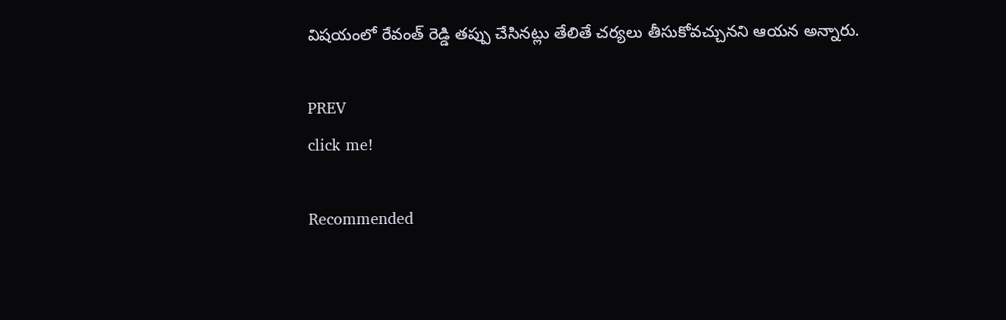విషయంలో రేవంత్ రెడ్డి తప్పు చేసినట్లు తేలితే చర్యలు తీసుకోవచ్చునని ఆయన అన్నారు.

PREV
click me!

Recommended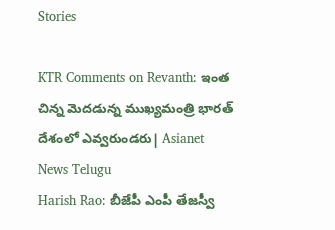Stories

KTR Comments on Revanth: ఇంత చిన్న మెదడున్న ముఖ్యమంత్రి భారత్ దేశంలో ఎవ్వరుండరు| Asianet News Telugu
Harish Rao: బీజేపీ ఎంపీ తేజస్వీ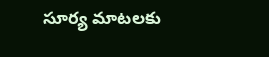సూర్య మాటలకు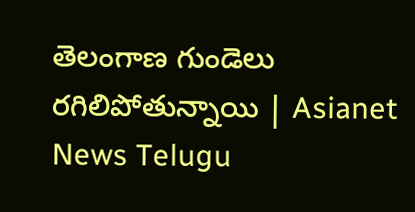తెలంగాణ గుండెలు రగిలిపోతున్నాయి | Asianet News Telugu